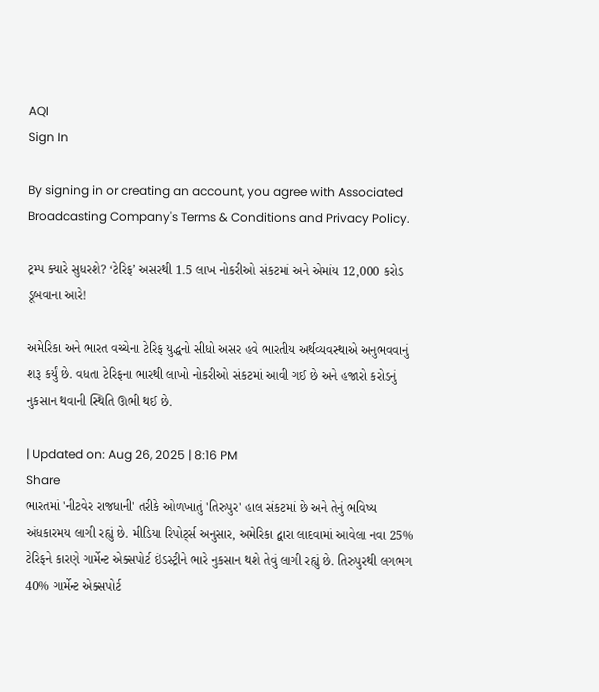AQI
Sign In

By signing in or creating an account, you agree with Associated Broadcasting Company's Terms & Conditions and Privacy Policy.

ટ્રમ્પ ક્યારે સુધરશે? ‘ટેરિફ’ અસરથી 1.5 લાખ નોકરીઓ સંકટમાં અને એમાંય 12,000 કરોડ ડૂબવાના આરે!

અમેરિકા અને ભારત વચ્ચેના ટેરિફ યુદ્ધનો સીધો અસર હવે ભારતીય અર્થવ્યવસ્થાએ અનુભવવાનું શરૂ કર્યું છે. વધતા ટેરિફના ભારથી લાખો નોકરીઓ સંકટમાં આવી ગઈ છે અને હજારો કરોડનું નુકસાન થવાની સ્થિતિ ઊભી થઈ છે.

| Updated on: Aug 26, 2025 | 8:16 PM
Share
ભારતમાં 'નીટવેર રાજધાની' તરીકે ઓળખાતું 'તિરુપુર' હાલ સંકટમાં છે અને તેનું ભવિષ્ય અંધકારમય લાગી રહ્યું છે. મીડિયા રિપોર્ટ્સ અનુસાર, અમેરિકા દ્વારા લાદવામાં આવેલા નવા 25% ટેરિફને કારણે ગાર્મેન્ટ એક્સપોર્ટ ઇંડસ્ટ્રીને ભારે નુકસાન થશે તેવું લાગી રહ્યું છે. તિરુપુરથી લગભગ 40% ગાર્મેન્ટ એક્સપોર્ટ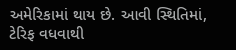અમેરિકામાં થાય છે. આવી સ્થિતિમાં, ટેરિફ વધવાથી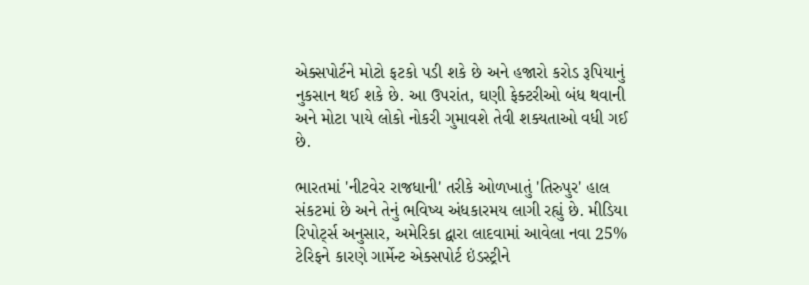એક્સપોર્ટને મોટો ફટકો પડી શકે છે અને હજારો કરોડ રૂપિયાનું નુકસાન થઈ શકે છે. આ ઉપરાંત, ઘણી ફેક્ટરીઓ બંધ થવાની અને મોટા પાયે લોકો નોકરી ગુમાવશે તેવી શક્યતાઓ વધી ગઈ છે.

ભારતમાં 'નીટવેર રાજધાની' તરીકે ઓળખાતું 'તિરુપુર' હાલ સંકટમાં છે અને તેનું ભવિષ્ય અંધકારમય લાગી રહ્યું છે. મીડિયા રિપોર્ટ્સ અનુસાર, અમેરિકા દ્વારા લાદવામાં આવેલા નવા 25% ટેરિફને કારણે ગાર્મેન્ટ એક્સપોર્ટ ઇંડસ્ટ્રીને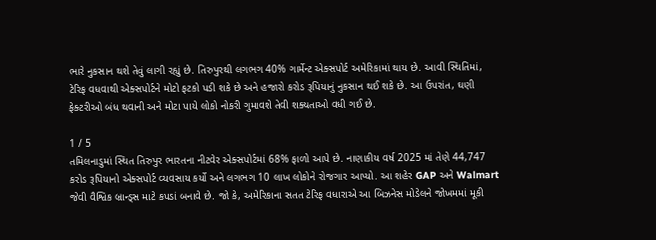ભારે નુકસાન થશે તેવું લાગી રહ્યું છે. તિરુપુરથી લગભગ 40% ગાર્મેન્ટ એક્સપોર્ટ અમેરિકામાં થાય છે. આવી સ્થિતિમાં, ટેરિફ વધવાથી એક્સપોર્ટને મોટો ફટકો પડી શકે છે અને હજારો કરોડ રૂપિયાનું નુકસાન થઈ શકે છે. આ ઉપરાંત, ઘણી ફેક્ટરીઓ બંધ થવાની અને મોટા પાયે લોકો નોકરી ગુમાવશે તેવી શક્યતાઓ વધી ગઈ છે.

1 / 5
તમિલનાડુમાં સ્થિત તિરુપુર ભારતના નીટવેર એક્સપોર્ટમાં 68% ફાળો આપે છે. નાણાકીય વર્ષ 2025 માં તેણે 44,747 કરોડ રૂપિયાનો એક્સપોર્ટ વ્યવસાય કર્યો અને લગભગ 10 લાખ લોકોને રોજગાર આપ્યો. આ શહેર GAP અને Walmart જેવી વૈશ્વિક બ્રાન્ડ્સ માટે કપડાં બનાવે છે. જો કે, અમેરિકાના સતત ટેરિફ વધારાએ આ બિઝનેસ મોડેલને જોખમમાં મૂકી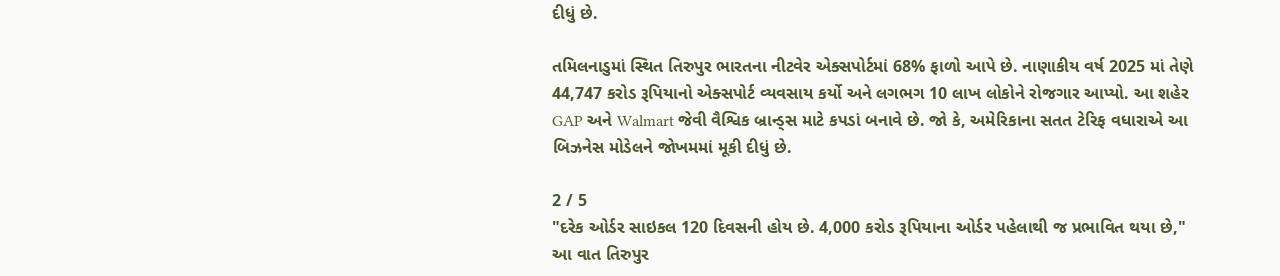દીધું છે.

તમિલનાડુમાં સ્થિત તિરુપુર ભારતના નીટવેર એક્સપોર્ટમાં 68% ફાળો આપે છે. નાણાકીય વર્ષ 2025 માં તેણે 44,747 કરોડ રૂપિયાનો એક્સપોર્ટ વ્યવસાય કર્યો અને લગભગ 10 લાખ લોકોને રોજગાર આપ્યો. આ શહેર GAP અને Walmart જેવી વૈશ્વિક બ્રાન્ડ્સ માટે કપડાં બનાવે છે. જો કે, અમેરિકાના સતત ટેરિફ વધારાએ આ બિઝનેસ મોડેલને જોખમમાં મૂકી દીધું છે.

2 / 5
"દરેક ઓર્ડર સાઇકલ 120 દિવસની હોય છે. 4,000 કરોડ રૂપિયાના ઓર્ડર પહેલાથી જ પ્રભાવિત થયા છે," આ વાત તિરુપુર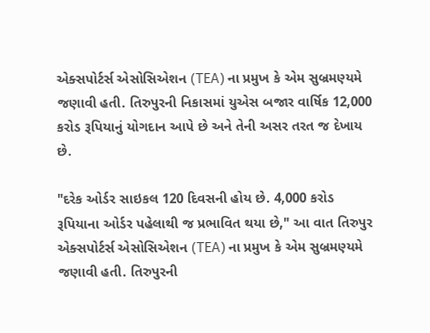એક્સપોર્ટર્સ એસોસિએશન (TEA) ના પ્રમુખ કે એમ સુબ્રમણ્યમે જણાવી હતી. તિરુપુરની નિકાસમાં યુએસ બજાર વાર્ષિક 12,000 કરોડ રૂપિયાનું યોગદાન આપે છે અને તેની અસર તરત જ દેખાય છે.

"દરેક ઓર્ડર સાઇકલ 120 દિવસની હોય છે. 4,000 કરોડ રૂપિયાના ઓર્ડર પહેલાથી જ પ્રભાવિત થયા છે," આ વાત તિરુપુર એક્સપોર્ટર્સ એસોસિએશન (TEA) ના પ્રમુખ કે એમ સુબ્રમણ્યમે જણાવી હતી. તિરુપુરની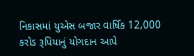નિકાસમાં યુએસ બજાર વાર્ષિક 12,000 કરોડ રૂપિયાનું યોગદાન આપે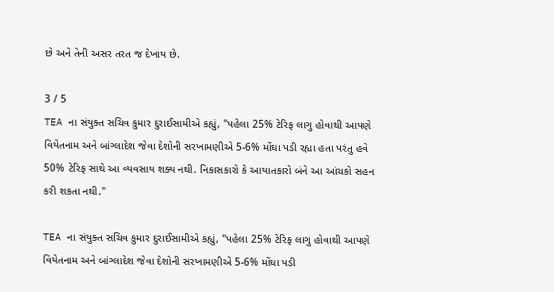છે અને તેની અસર તરત જ દેખાય છે.

3 / 5
TEA ના સંયુક્ત સચિવ કુમાર દુરાઈસામીએ કહ્યું, "પહેલા 25% ટેરિફ લાગુ હોવાથી આપણે વિયેતનામ અને બાંગ્લાદેશ જેવા દેશોની સરખામણીએ 5-6% મોંઘા પડી રહ્યા હતા પરંતુ હવે 50% ટેરિફ સાથે આ વ્યવસાય શક્ય નથી. નિકાસકારો કે આયાતકારો બંને આ આંચકો સહન કરી શકતા નથી."

TEA ના સંયુક્ત સચિવ કુમાર દુરાઈસામીએ કહ્યું, "પહેલા 25% ટેરિફ લાગુ હોવાથી આપણે વિયેતનામ અને બાંગ્લાદેશ જેવા દેશોની સરખામણીએ 5-6% મોંઘા પડી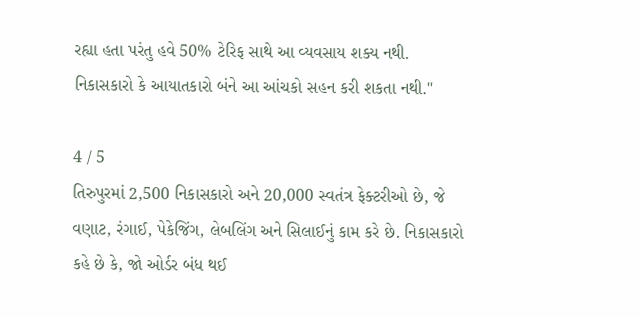રહ્યા હતા પરંતુ હવે 50% ટેરિફ સાથે આ વ્યવસાય શક્ય નથી. નિકાસકારો કે આયાતકારો બંને આ આંચકો સહન કરી શકતા નથી."

4 / 5
તિરુપુરમાં 2,500 નિકાસકારો અને 20,000 સ્વતંત્ર ફેક્ટરીઓ છે, જે વણાટ, રંગાઈ, પેકેજિંગ, લેબલિંગ અને સિલાઈનું કામ કરે છે. નિકાસકારો કહે છે કે, જો ઓર્ડર બંધ થઈ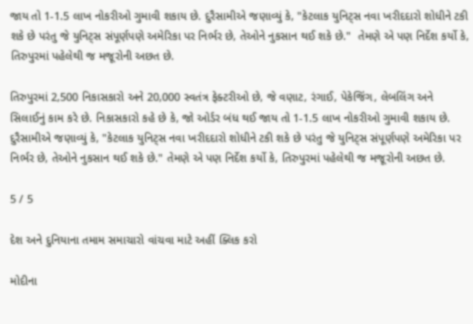જાય તો 1-1.5 લાખ નોકરીઓ ગુમાવી શકાય છે. દુરૈસામીએ જણાવ્યું કે, "કેટલાક યુનિટ્સ નવા ખરીદદારો શોધીને ટકી શકે છે પરંતુ જે યુનિટ્સ સંપૂર્ણપણે અમેરિકા પર નિર્ભર છે, તેઓને નુકસાન થઈ શકે છે."  તેમણે એ પણ નિર્દેશ કર્યો કે, તિરુપુરમાં પહેલેથી જ મજૂરોની અછત છે.

તિરુપુરમાં 2,500 નિકાસકારો અને 20,000 સ્વતંત્ર ફેક્ટરીઓ છે, જે વણાટ, રંગાઈ, પેકેજિંગ, લેબલિંગ અને સિલાઈનું કામ કરે છે. નિકાસકારો કહે છે કે, જો ઓર્ડર બંધ થઈ જાય તો 1-1.5 લાખ નોકરીઓ ગુમાવી શકાય છે. દુરૈસામીએ જણાવ્યું કે, "કેટલાક યુનિટ્સ નવા ખરીદદારો શોધીને ટકી શકે છે પરંતુ જે યુનિટ્સ સંપૂર્ણપણે અમેરિકા પર નિર્ભર છે, તેઓને નુકસાન થઈ શકે છે." તેમણે એ પણ નિર્દેશ કર્યો કે, તિરુપુરમાં પહેલેથી જ મજૂરોની અછત છે.

5 / 5

દેશ અને દુનિયાના તમામ સમાચારો વાંચવા માટે અહીં ક્લિક કરો

મોદીના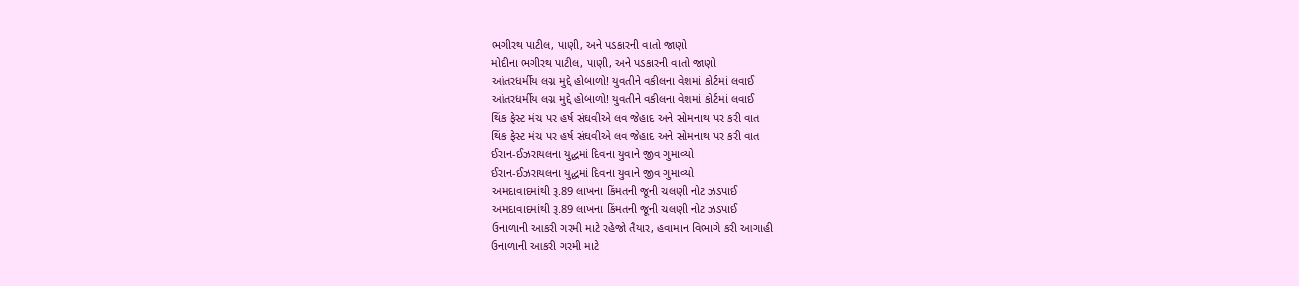ભગીરથ પાટીલ, પાણી, અને પડકારની વાતો જાણો
મોદીના ભગીરથ પાટીલ, પાણી, અને પડકારની વાતો જાણો
આંતરધર્મીય લગ્ન મુદ્દે હોબાળો! યુવતીને વકીલના વેશમાં કોર્ટમાં લવાઈ
આંતરધર્મીય લગ્ન મુદ્દે હોબાળો! યુવતીને વકીલના વેશમાં કોર્ટમાં લવાઈ
થિંક ફેસ્ટ મંચ પર હર્ષ સંઘવીએ લવ જેહાદ અને સોમનાથ પર કરી વાત
થિંક ફેસ્ટ મંચ પર હર્ષ સંઘવીએ લવ જેહાદ અને સોમનાથ પર કરી વાત
ઈરાન-ઈઝરાયલના યુદ્ધમાં દિવના યુવાને જીવ ગુમાવ્યો
ઈરાન-ઈઝરાયલના યુદ્ધમાં દિવના યુવાને જીવ ગુમાવ્યો
અમદાવાદમાંથી રૂ.89 લાખના કિંમતની જૂની ચલણી નોટ ઝડપાઈ
અમદાવાદમાંથી રૂ.89 લાખના કિંમતની જૂની ચલણી નોટ ઝડપાઈ
ઉનાળાની આકરી ગરમી માટે રહેજો તૈયાર, હવામાન વિભાગે કરી આગાહી
ઉનાળાની આકરી ગરમી માટે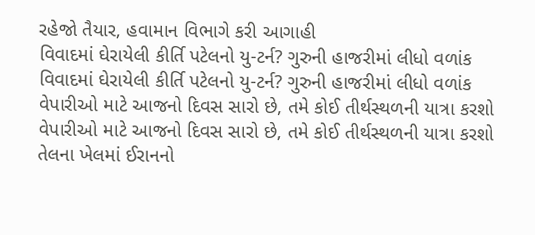રહેજો તૈયાર, હવામાન વિભાગે કરી આગાહી
વિવાદમાં ઘેરાયેલી કીર્તિ પટેલનો યુ-ટર્ન? ગુરુની હાજરીમાં લીધો વળાંક
વિવાદમાં ઘેરાયેલી કીર્તિ પટેલનો યુ-ટર્ન? ગુરુની હાજરીમાં લીધો વળાંક
વેપારીઓ માટે આજનો દિવસ સારો છે, તમે કોઈ તીર્થસ્થળની યાત્રા કરશો
વેપારીઓ માટે આજનો દિવસ સારો છે, તમે કોઈ તીર્થસ્થળની યાત્રા કરશો
તેલના ખેલમાં ઈરાનનો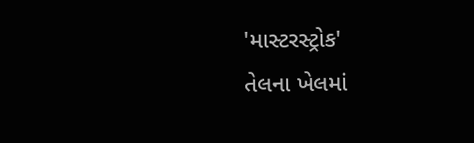'માસ્ટરસ્ટ્રોક'
તેલના ખેલમાં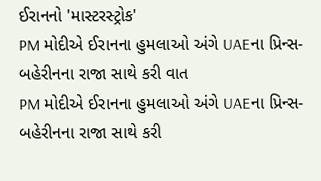ઈરાનનો 'માસ્ટરસ્ટ્રોક'
PM મોદીએ ઈરાનના હુમલાઓ અંગે UAEના પ્રિન્સ-બહેરીનના રાજા સાથે કરી વાત
PM મોદીએ ઈરાનના હુમલાઓ અંગે UAEના પ્રિન્સ-બહેરીનના રાજા સાથે કરી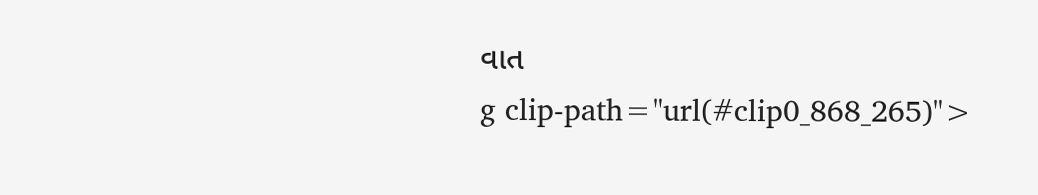વાત
g clip-path="url(#clip0_868_265)">